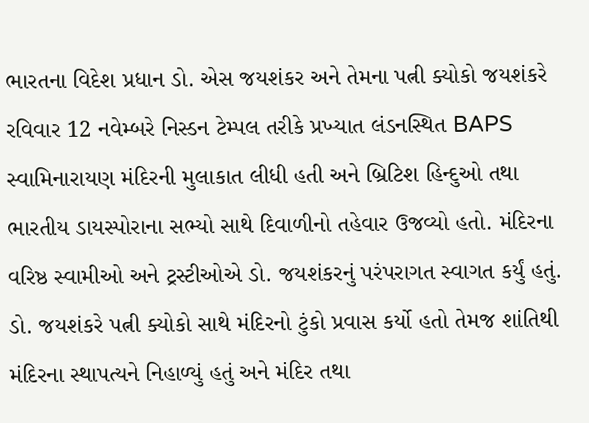ભારતના વિદેશ પ્રધાન ડો. એસ જયશંકર અને તેમના પત્ની ક્યોકો જયશંકરે રવિવાર 12 નવેમ્બરે નિસ્ડન ટેમ્પલ તરીકે પ્રખ્યાત લંડનસ્થિત BAPS સ્વામિનારાયણ મંદિરની મુલાકાત લીધી હતી અને બ્રિટિશ હિન્દુઓ તથા ભારતીય ડાયસ્પોરાના સભ્યો સાથે દિવાળીનો તહેવાર ઉજવ્યો હતો. મંદિરના વરિષ્ઠ સ્વામીઓ અને ટ્રસ્ટીઓએ ડો. જયશંકરનું પરંપરાગત સ્વાગત કર્યું હતું. ડો. જયશંકરે પત્ની ક્યોકો સાથે મંદિરનો ટુંકો પ્રવાસ કર્યો હતો તેમજ શાંતિથી મંદિરના સ્થાપત્યને નિહાળ્યું હતું અને મંદિર તથા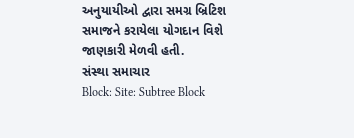અનુયાયીઓ દ્વારા સમગ્ર બ્રિટિશ સમાજને કરાયેલા યોગદાન વિશે જાણકારી મેળવી હતી.
સંસ્થા સમાચાર
Block: Site: Subtree Block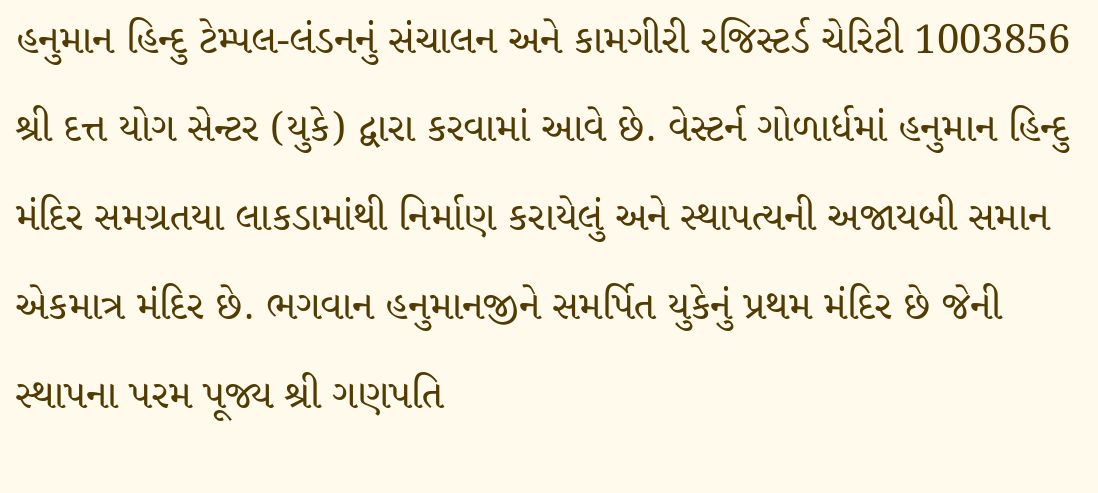હનુમાન હિન્દુ ટેમ્પલ-લંડનનું સંચાલન અને કામગીરી રજિસ્ટર્ડ ચેરિટી 1003856 શ્રી દત્ત યોગ સેન્ટર (યુકે) દ્વારા કરવામાં આવે છે. વેસ્ટર્ન ગોળાર્ધમાં હનુમાન હિન્દુ મંદિર સમગ્રતયા લાકડામાંથી નિર્માણ કરાયેલું અને સ્થાપત્યની અજાયબી સમાન એકમાત્ર મંદિર છે. ભગવાન હનુમાનજીને સમર્પિત યુકેનું પ્રથમ મંદિર છે જેની સ્થાપના પરમ પૂજ્ય શ્રી ગણપતિ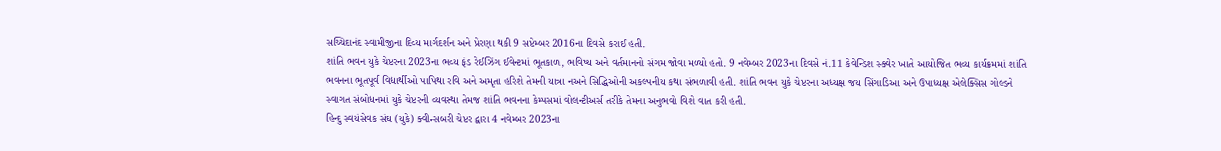સચ્ચિદાનંદ સ્વામીજીના દિવ્ય માર્ગદર્શન અને પ્રેરણા થકી 9 સપ્ટેમ્બર 2016ના દિવસે કરાઈ હતી.
શાંતિ ભવન યુકે ચેપ્ટરના 2023ના ભવ્ય ફંડ રેઈઝિંગ ઈવેન્ટમાં ભૂતકાળ, ભવિષ્ય અને વર્તમાનનો સંગમ જોવા મળ્યો હતો. 9 નવેમ્બર 2023ના દિવસે નં.11 કેવેન્ડિશ સ્ક્વેર ખાતે આયોજિત ભવ્ય કાર્યક્રમમાં શાંતિ ભવનના ભૂતપૂર્વ વિદ્યાર્થીઓ પાપિથા રવિ અને અમૃતા હરિશે તેમની યાત્રા નઅને સિદ્ધિઓની અકલ્પનીય કથા સંભળાવી હતી. શાંતિ ભવન યુકે ચેપ્ટરના અધ્યક્ષ જય સિંગાડિઆ અને ઉપાધ્યક્ષ એલેક્સિસ ગોલ્ડને સ્વાગત સંબોધનમાં યુકે ચેપ્ટરની વ્યવસ્થા તેમજ શાંતિ ભવનના કેમ્પસમાં વોલન્ટીઅર્સ તરીકે તેમના અનુભવો વિશે વાત કરી હતી.
હિન્દુ સ્વયંસેવક સંઘ (યુકે) ક્વીન્સબરી ચેપ્ટર દ્વારા 4 નવેમ્બર 2023ના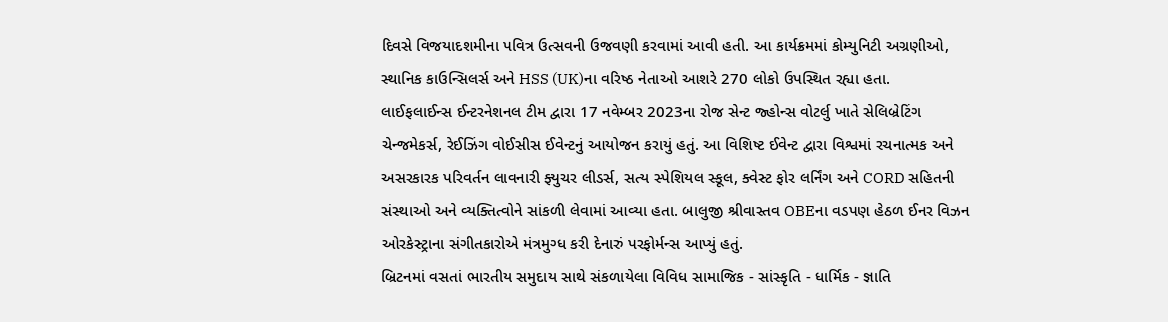દિવસે વિજયાદશમીના પવિત્ર ઉત્સવની ઉજવણી કરવામાં આવી હતી. આ કાર્યક્રમમાં કોમ્યુનિટી અગ્રણીઓ, સ્થાનિક કાઉન્સિલર્સ અને HSS (UK)ના વરિષ્ઠ નેતાઓ આશરે 270 લોકો ઉપસ્થિત રહ્યા હતા.
લાઈફલાઈન્સ ઈન્ટરનેશનલ ટીમ દ્વારા 17 નવેમ્બર 2023ના રોજ સેન્ટ જ્હોન્સ વોટર્લુ ખાતે સેલિબ્રેટિંગ ચેન્જમેકર્સ, રેઈઝિંગ વોઈસીસ ઈવેન્ટનું આયોજન કરાયું હતું. આ વિશિષ્ટ ઈવેન્ટ દ્વારા વિશ્વમાં રચનાત્મક અને અસરકારક પરિવર્તન લાવનારી ફ્યુચર લીડર્સ, સત્ય સ્પેશિયલ સ્કૂલ, ક્વેસ્ટ ફોર લર્નિંગ અને CORD સહિતની સંસ્થાઓ અને વ્યક્તિત્વોને સાંકળી લેવામાં આવ્યા હતા. બાલુજી શ્રીવાસ્તવ OBEના વડપણ હેઠળ ઈનર વિઝન ઓરકેસ્ટ્રાના સંગીતકારોએ મંત્રમુગ્ધ કરી દેનારું પરફોર્મન્સ આપ્યું હતું.
બ્રિટનમાં વસતાં ભારતીય સમુદાય સાથે સંકળાયેલા વિવિધ સામાજિક - સાંસ્કૃતિ - ધાર્મિક - જ્ઞાતિ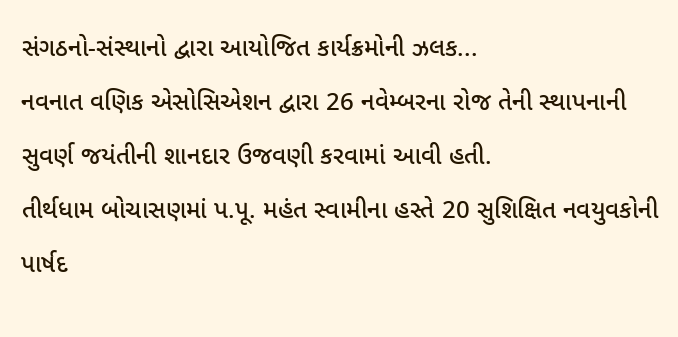સંગઠનો-સંસ્થાનો દ્વારા આયોજિત કાર્યક્રમોની ઝલક...
નવનાત વણિક એસોસિએશન દ્વારા 26 નવેમ્બરના રોજ તેની સ્થાપનાની સુવર્ણ જયંતીની શાનદાર ઉજવણી કરવામાં આવી હતી.
તીર્થધામ બોચાસણમાં પ.પૂ. મહંત સ્વામીના હસ્તે 20 સુશિક્ષિત નવયુવકોની પાર્ષદ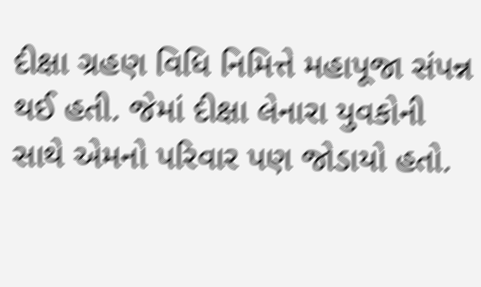દીક્ષા ગ્રહણ વિધિ નિમિત્તે મહાપૂજા સંપન્ન થઈ હતી. જેમાં દીક્ષા લેનારા યુવકોની સાથે એમનો પરિવાર પણ જોડાયો હતો.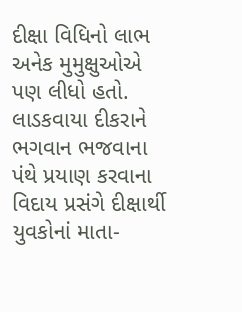દીક્ષા વિધિનો લાભ અનેક મુમુક્ષુઓએ પણ લીધો હતો. લાડકવાયા દીકરાને ભગવાન ભજવાના પંથે પ્રયાણ કરવાના વિદાય પ્રસંગે દીક્ષાર્થી યુવકોનાં માતા-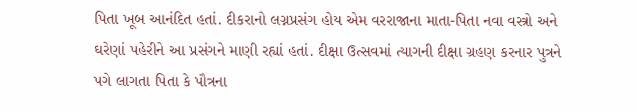પિતા ખૂબ આનંદિત હતાં. દીકરાનો લગ્નપ્રસંગ હોય એમ વરરાજાના માતા-પિતા નવા વસ્ત્રો અને ઘરેણાં પહેરીને આ પ્રસંગને માણી રહ્યાં હતાં. દીક્ષા ઉત્સવમાં ત્યાગની દીક્ષા ગ્રહણ કરનાર પુત્રને પગે લાગતા પિતા કે પૌત્રના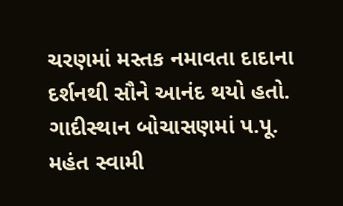ચરણમાં મસ્તક નમાવતા દાદાના દર્શનથી સૌને આનંદ થયો હતો.
ગાદીસ્થાન બોચાસણમાં પ.પૂ. મહંત સ્વામી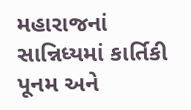મહારાજનાં સાન્નિધ્યમાં કાર્તિકી પૂનમ અને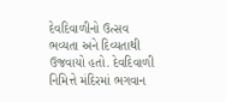દેવદિવાળીનો ઉત્સવ ભવ્યતા અને દિવ્યતાથી ઉજવાયો હતો. દેવદિવાળી નિમિત્તે મંદિરમાં ભગવાન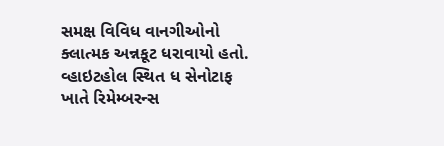સમક્ષ વિવિધ વાનગીઓનો ક્લાત્મક અન્નકૂટ ધરાવાયો હતો.
વ્હાઇટહોલ સ્થિત ધ સેનોટાફ ખાતે રિમેમ્બરન્સ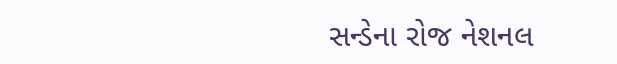સન્ડેના રોજ નેશનલ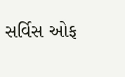સર્વિસ ઓફ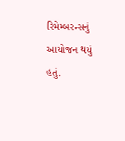રિમેમ્બરન્સનું આયોજન થયું હતું.